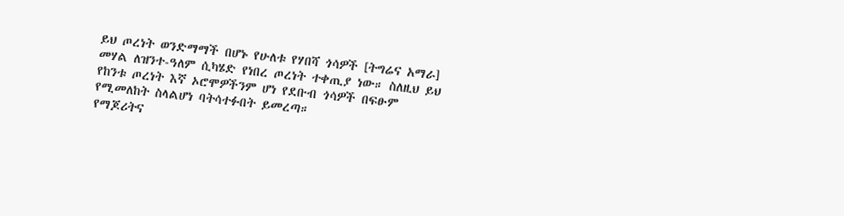ይህ ጦረነት ወንድማማች በሆኑ የሁለቱ የሃበሻ ጎሳዎች [ትግሬና አማራ] መሃል ለዝንተ-ዓለም ሲካሄድ የነበረ ጦረነት ተቀጢያ ነው። ስለዚህ ይህ የከንቱ ጦረነት እኛ ኦሮሞዎችንም ሆነ የደቡብ ጎሳዎች በፍፁም የሚመለከት ስላልሆነ ባትሳተፉበት ይመረጣ።
የማጆሪትና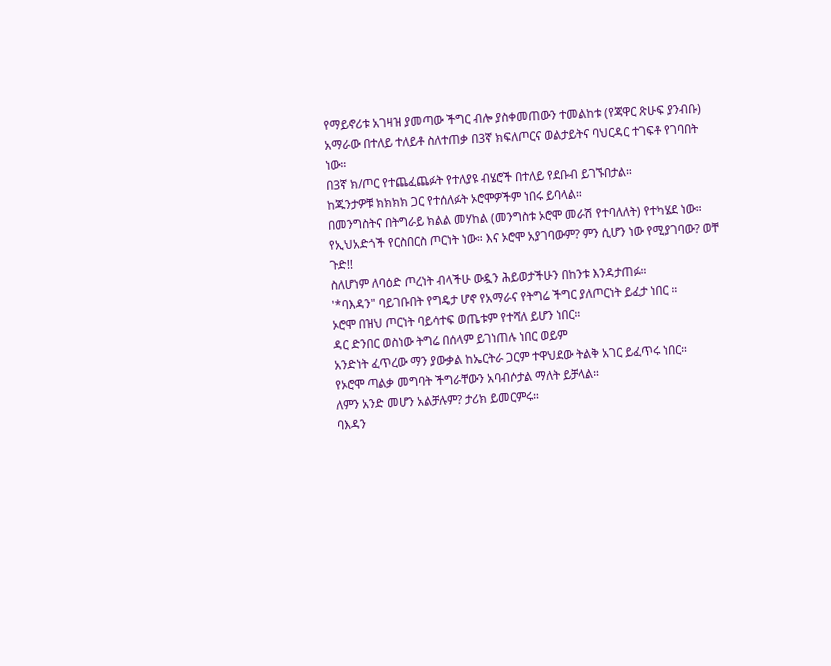የማይኖሪቱ አገዛዝ ያመጣው ችግር ብሎ ያስቀመጠውን ተመልከቱ (የጃዋር ጽሁፍ ያንብቡ)
አማራው በተለይ ተለይቶ ስለተጠቃ በ3ኛ ክፍለጦርና ወልታይትና ባህርዳር ተገፍቶ የገባበት ነው።
በ3ኛ ክ/ጦር የተጨፈጨፉት የተለያዩ ብሄሮች በተለይ የደቡብ ይገኙበታል።
ከጁንታዎቹ ክክክክ ጋር የተሰለፉት ኦሮሞዎችም ነበሩ ይባላል።
በመንግስትና በትግራይ ክልል መሃከል (መንግስቱ ኦሮሞ መራሽ የተባለለት) የተካሄደ ነው።
የኢህአድጎች የርስበርስ ጦርነት ነው። እና ኦሮሞ አያገባውም? ምን ሲሆን ነው የሚያገባው? ወቸ ጉድ!!
ስለሆነም ለባዕድ ጦረነት ብላችሁ ውዷን ሕይወታችሁን በከንቱ እንዳታጠፉ።
'*ባእዳን" ባይገቡበት የግዴታ ሆኖ የአማራና የትግሬ ችግር ያለጦርነት ይፈታ ነበር ።
ኦሮሞ በዝህ ጦርነት ባይሳተፍ ወጤቱም የተሻለ ይሆን ነበር።
ዳር ድንበር ወስነው ትግሬ በሰላም ይገነጠሉ ነበር ወይም
አንድነት ፈጥረው ማን ያውቃል ከኤርትራ ጋርም ተዋህደው ትልቅ አገር ይፈጥሩ ነበር።
የኦሮሞ ጣልቃ መግባት ችግራቸውን አባብሶታል ማለት ይቻላል።
ለምን አንድ መሆን አልቻሉም? ታሪክ ይመርምሩ።
ባእዳን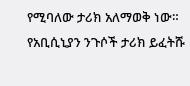የሚባለው ታሪክ አለማወቅ ነው።
የአቢሲኒያን ንጉሶች ታሪክ ይፈትሹ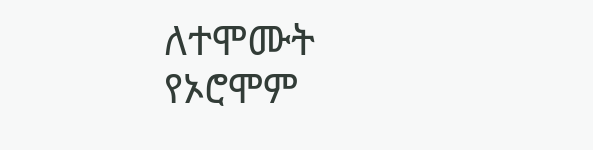ለተሞሙት የኦሮሞም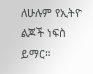ለሁሉም የኢትዮ ልጆች ነፍስ ይማር።